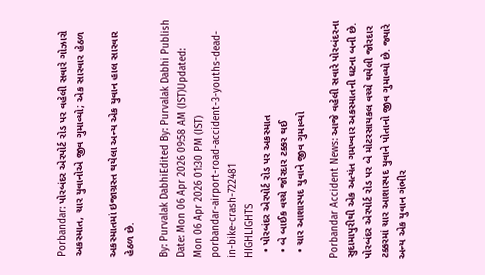Porbandar: પોરબંદર એરપોર્ટ રોડ પર વહેલી સવારે ગોઝારો અકસ્માત, ચાર યુવાનોએ જીવ ગુમાવ્યો; એક સારવાર હેઠળ

અકસ્માતમાં ઇજાગ્રસ્ત થયેલા અન્ય એક યુવાન હાલ સારવાર હેઠળ છે.

By: Purvalak DabhiEdited By: Purvalak Dabhi Publish Date: Mon 06 Apr 2026 09:58 AM (IST)Updated: Mon 06 Apr 2026 01:30 PM (IST)
porbandar-airport-road-accident-3-youths-dead-in-bike-crash-722481
HIGHLIGHTS
  • પોરબંદર એરપોર્ટ રોડ પર અકસ્માત
  • બે બાઈક વચ્ચે જોરદાર ટક્કર થઈ
  • ચાર આશાસ્પદ યુવાને જીવ ગુમાવ્યો

Porbandar Accident News: આજે વહેલી સવારે પોરબંદરના સુદામાપુરીથી એક અત્યંત ગમખ્વાર અકસ્માતની ઘટના બની છે. પોરબંદર એરપોર્ટ રોડ પર બે મોટરસાયકલ વચ્ચે થયેલી જોરદાર ટક્કરમાં ચાર આશાસ્પદ યુવાને પોતાનો જીવ ગુમાવ્યો છે. જ્યારે અન્ય એક યુવાન ગંભીર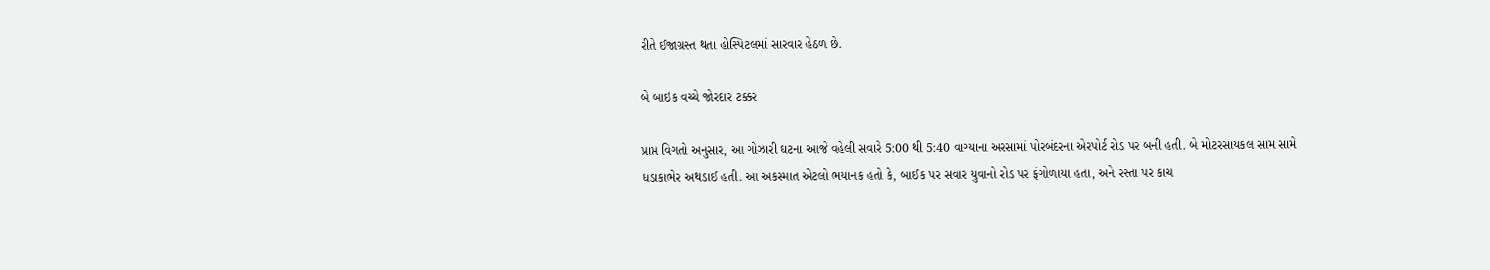રીતે ઈજાગ્રસ્ત થતા હોસ્પિટલમાં સારવાર હેઠળ છે.

બે બાઇક વચ્ચે જોરદાર ટક્કર

પ્રાપ્ત વિગતો અનુસાર, આ ગોઝારી ઘટના આજે વહેલી સવારે 5:00 થી 5:40 વાગ્યાના અરસામાં પોરબંદરના એરપોર્ટ રોડ પર બની હતી. બે મોટરસાયકલ સામ સામે ધડાકાભેર અથડાઈ હતી. આ અકસ્માત એટલો ભયાનક હતો કે, બાઈક પર સવાર યુવાનો રોડ પર ફંગોળાયા હતા, અને રસ્તા પર કાચ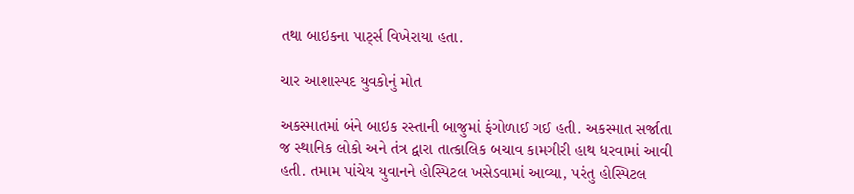તથા બાઇકના પાર્ટ્સ વિખેરાયા હતા.

ચાર આશાસ્પદ યુવકોનું મોત

અકસ્માતમાં બંને બાઇક રસ્તાની બાજુમાં ફંગોળાઈ ગઈ હતી. અકસ્માત સર્જાતા જ સ્થાનિક લોકો અને તંત્ર દ્વારા તાત્કાલિક બચાવ કામગીરી હાથ ધરવામાં આવી હતી. તમામ પાંચેય યુવાનને હોસ્પિટલ ખસેડવામાં આવ્યા, પરંતુ હોસ્પિટલ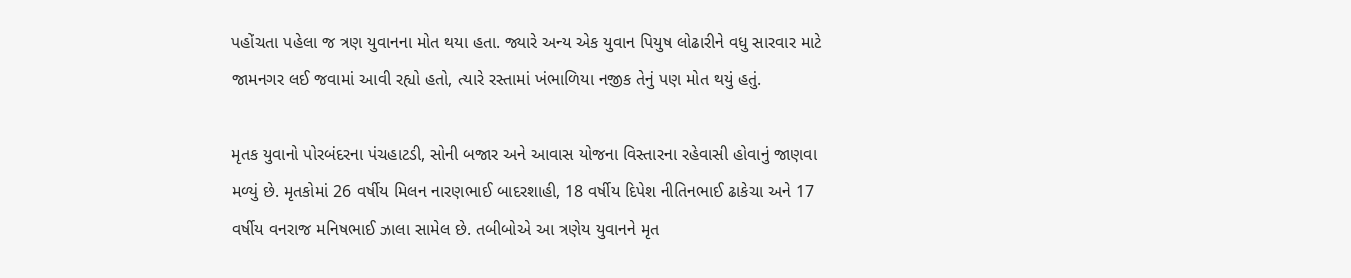પહોંચતા પહેલા જ ત્રણ યુવાનના મોત થયા હતા. જ્યારે અન્ય એક યુવાન પિયુષ લોઢારીને વધુ સારવાર માટે જામનગર લઈ જવામાં આવી રહ્યો હતો, ત્યારે રસ્તામાં ખંભાળિયા નજીક તેનું પણ મોત થયું હતું.

મૃતક યુવાનો પોરબંદરના પંચહાટડી, સોની બજાર અને આવાસ યોજના વિસ્તારના રહેવાસી હોવાનું જાણવા મળ્યું છે. મૃતકોમાં 26 વર્ષીય મિલન નારણભાઈ બાદરશાહી, 18 વર્ષીય દિપેશ નીતિનભાઈ ઢાકેચા અને 17 વર્ષીય વનરાજ મનિષભાઈ ઝાલા સામેલ છે. તબીબોએ આ ત્રણેય યુવાનને મૃત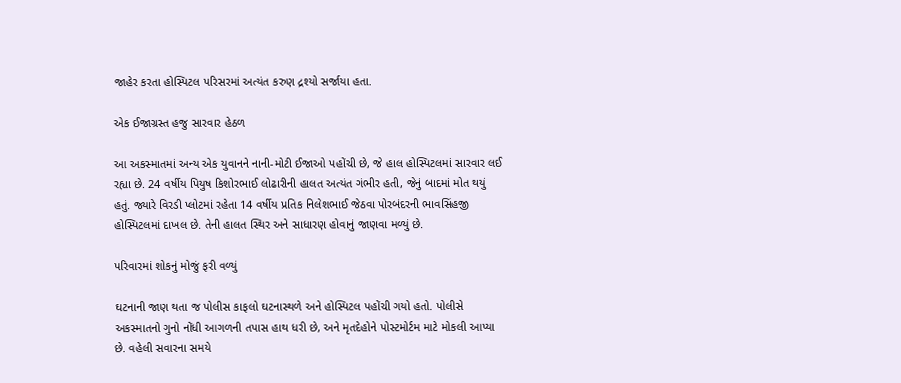જાહેર કરતા હોસ્પિટલ પરિસરમાં અત્યંત કરુણ દ્રશ્યો સર્જાયા હતા.

એક ઈજાગ્રસ્ત હજુ સારવાર હેઠળ

આ અકસ્માતમાં અન્ય એક યુવાનને નાની-મોટી ઈજાઓ પહોંચી છે, જે હાલ હોસ્પિટલમાં સારવાર લઈ રહ્યા છે. 24 વર્ષીય પિયુષ કિશોરભાઈ લોઢારીની હાલત અત્યંત ગંભીર હતી, જેનું બાદમાં મોત થયું હતું. જ્યારે વિરડી પ્લોટમાં રહેતા 14 વર્ષીય પ્રતિક નિલેશભાઈ જેઠવા પોરબંદરની ભાવસિંહજી હોસ્પિટલમાં દાખલ છે. તેની હાલત સ્થિર અને સાધારણ હોવાનું જાણવા મળ્યું છે.

પરિવારમાં શોકનું મોજું ફરી વળ્યું

ઘટનાની જાણ થતા જ પોલીસ કાફલો ઘટનાસ્થળે અને હોસ્પિટલ પહોંચી ગયો હતો. પોલીસે અકસ્માતનો ગુનો નોંધી આગળની તપાસ હાથ ધરી છે, અને મૃતદેહોને પોસ્ટમોર્ટમ માટે મોકલી આપ્યા છે. વહેલી સવારના સમયે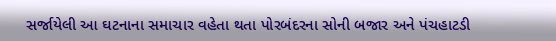સર્જાયેલી આ ઘટનાના સમાચાર વહેતા થતા પોરબંદરના સોની બજાર અને પંચહાટડી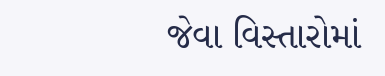જેવા વિસ્તારોમાં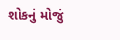શોકનું મોજું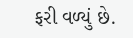ફરી વળ્યું છે.